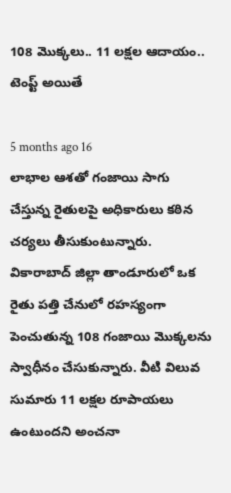108 మొక్కలు.. 11 లక్షల ఆదాయం.. టెంప్ట్ అయితే

5 months ago 16
లాభాల ఆశతో గంజాయి సాగు చేస్తున్న రైతులపై అధికారులు కఠిన చర్యలు తీసుకుంటున్నారు. వికారాబాద్ జిల్లా తాండూరులో ఒక రైతు పత్తి చేనులో రహస్యంగా పెంచుతున్న 108 గంజాయి మొక్కలను స్వాధీనం చేసుకున్నారు. వీటి విలువ సుమారు 11 లక్షల రూపాయలు ఉంటుందని అంచనా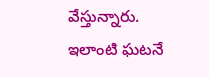వేస్తున్నారు. ఇలాంటి ఘటనే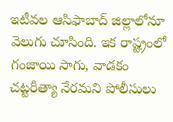ఇటీవల ఆసిఫాబాద్ జిల్లాలోనూ వెలుగు చూసింది. ఇక రాష్ట్రంలో గంజాయి సాగు, వాడకం చట్టరీత్యా నేరమని పోలీసులు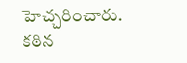హెచ్చరించారు. కఠిన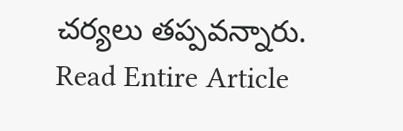చర్యలు తప్పవన్నారు.
Read Entire Article